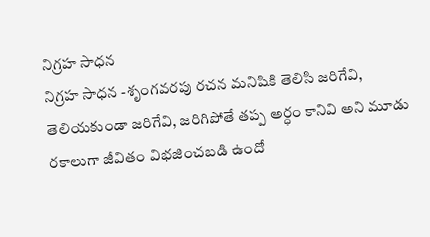నిగ్రహ సాధన
నిగ్రహ సాధన -శృంగవరపు రచన మనిషికి తెలిసి జరిగేవి, తెలియకుండా జరిగేవి, జరిగిపోతే తప్ప అర్ధం కానివి అని మూడు రకాలుగా జీవితం విభజించబడి ఉందో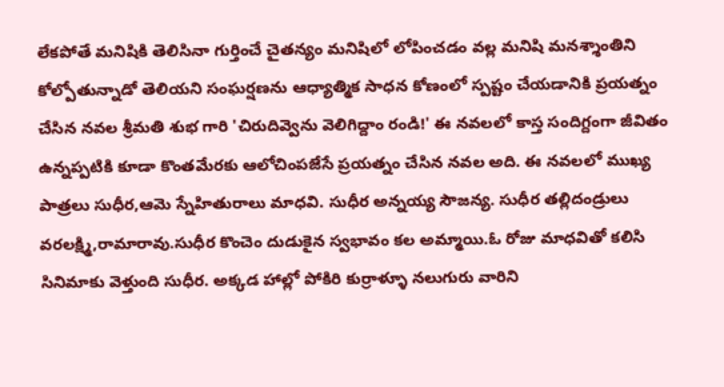లేకపోతే మనిషికి తెలిసినా గుర్తించే చైతన్యం మనిషిలో లోపించడం వల్ల మనిషి మనశ్శాంతిని కోల్పోతున్నాడో తెలియని సంఘర్షణను ఆధ్యాత్మిక సాధన కోణంలో స్పష్టం చేయడానికి ప్రయత్నం చేసిన నవల శ్రీమతి శుభ గారి 'చిరుదివ్వెను వెలిగిద్దాం రండి!' ఈ నవలలో కాస్త సందిగ్దంగా జీవితం ఉన్నప్పటికి కూడా కొంతమేరకు ఆలోచింపజేసే ప్రయత్నం చేసిన నవల అది. ఈ నవలలో ముఖ్య పాత్రలు సుధీర,ఆమె స్నేహితురాలు మాధవి. సుధీర అన్నయ్య సౌజన్య. సుధీర తల్లిదండ్రులు వరలక్ష్మి,రామారావు.సుధీర కొంచెం దుడుకైన స్వభావం కల అమ్మాయి.ఓ రోజు మాధవితో కలిసి సినిమాకు వెళ్తుంది సుధీర. అక్కడ హాల్లో పోకిరి కుర్రాళ్ళూ నలుగురు వారిని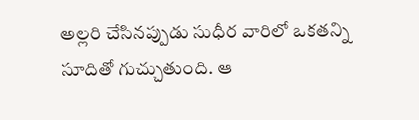అల్లరి చేసినప్పుడు సుధీర వారిలో ఒకతన్ని సూదితో గుచ్చుతుంది. ఆ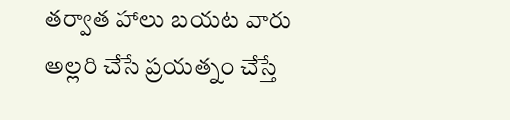తర్వాత హాలు బయట వారు అల్లరి చేసే ప్రయత్నం చేస్తే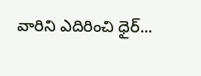వారిని ఎదిరించి ధైర్...